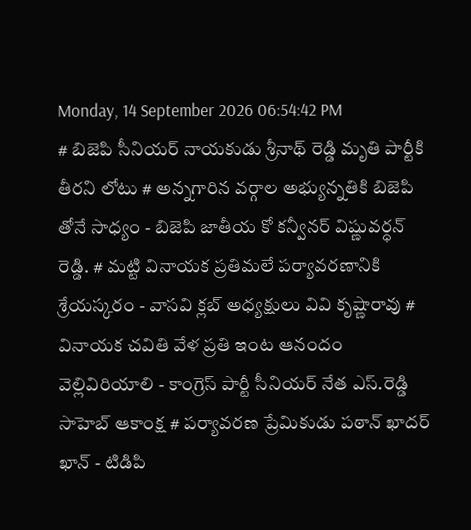Monday, 14 September 2026 06:54:42 PM
# బిజెపి సీనియర్ నాయకుడు శ్రీనాథ్ రెడ్డి మృతి పార్టీకి తీరని లోటు # అన్నగారిన వర్గాల అభ్యున్నతికి బిజెపి తోనే సాధ్యం - బిజెపి జాతీయ కో కన్వీనర్ విష్ణువర్ధన్ రెడ్డి. # మట్టి వినాయక ప్రతిమలే పర్యావరణానికి శ్రేయస్కరం - వాసవి క్లబ్ అధ్యక్షులు వివి కృష్ణారావు # వినాయక చవితి వేళ ప్రతి ఇంట ఆనందం వెల్లివిరియాలి - కాంగ్రెస్ పార్టీ సీనియర్ నేత ఎస్.రెడ్డి సాహెబ్ ఆకాంక్ష # పర్యావరణ ప్రేమికుడు పఠాన్ ఖాదర్ ఖాన్ - టిడిపి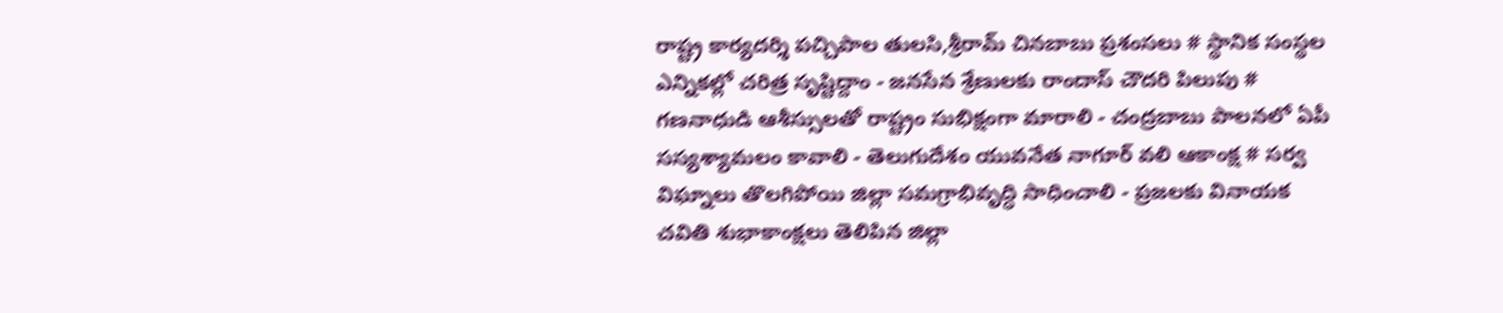రాష్ట్ర కార్యదర్శి పచ్చిపాల తులసి,శ్రీరామ్ చినబాబు ప్రశంసలు # స్థానిక సంస్థల ఎన్నికల్లో చరిత్ర సృష్టిద్దాం - జనసేన శ్రేణులకు రాందాస్ చౌదరి పిలుపు # గణనాధుడి ఆశీస్సులతో రాష్ట్రం సుభిక్షంగా మారాలి - చంద్రబాబు పాలనలో ఏపీ సస్యశ్యామలం కావాలి - తెలుగుదేశం యువనేత నాగూర్ వలి ఆకాంక్ష # సర్వ విఘ్నాలు తొలగిపోయి జిల్లా సమగ్రాభివృద్ధి సాధించాలి - ప్రజలకు వినాయక చవితి శుభాకాంక్షలు తెలిపిన జిల్లా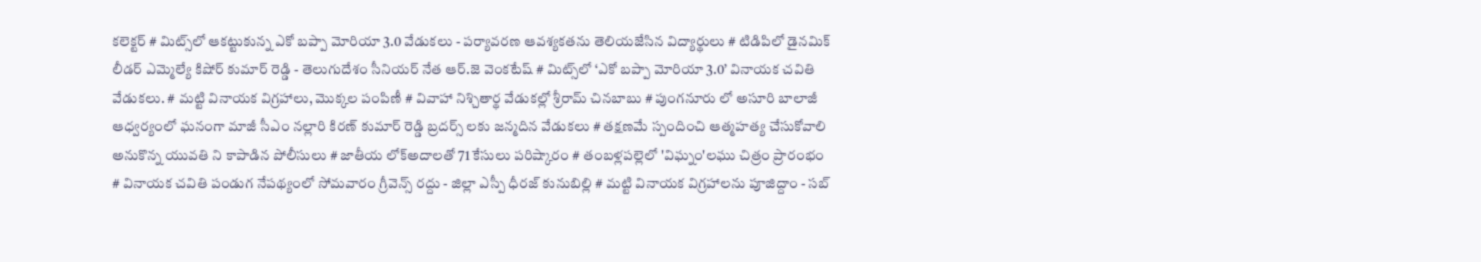కలెక్టర్ # మిట్స్‌లో ఆకట్టుకున్న ఎకో బప్పా మోరియా 3.0 వేడుకలు - పర్యావరణ ఆవశ్యకతను తెలియజేసిన విద్యార్థులు # టిడిపిలో డైనమిక్ లీడర్ ఎమ్మెల్యే కిషోర్ కుమార్ రెడ్డి - తెలుగుదేశం సీనియర్ నేత ఆర్.జె వెంకటేష్ # మిట్స్‌లో ‘ఎకో బప్పా మోరియా 3.0’ వినాయక చవితి వేడుకలు. # మట్టి వినాయక విగ్రహాలు, మొక్కల పంపిణీ # వివాహా నిశ్చితార్థ వేడుకల్లో శ్రీరామ్ చినబాబు # పుంగనూరు లో అసూరి బాలాజీ ఆధ్వర్యంలో ఘనంగా మాజీ సీఎం నల్లారి కిరణ్ కుమార్ రెడ్డి బ్రదర్స్ లకు జన్మదిన వేడుకలు # తక్షణమే స్పందించి ఆత్మహత్య చేసుకోవాలి అనుకొన్న యువతి ని కాపాడిన పోలీసులు # జాతీయ లోక్అదాలతో 71 కేసులు పరిష్కారం # తంబళ్లపల్లెలో 'విఘ్నం'లఘు చిత్రం ప్రారంభం # వినాయక చవితి పండుగ నేపథ్యంలో సోమవారం గ్రీవెన్స్ రద్దు - జిల్లా ఎస్పీ ధీరజ్ కునుబిల్లి # మట్టి వినాయక విగ్రహాలను పూజిద్దాం - సబ్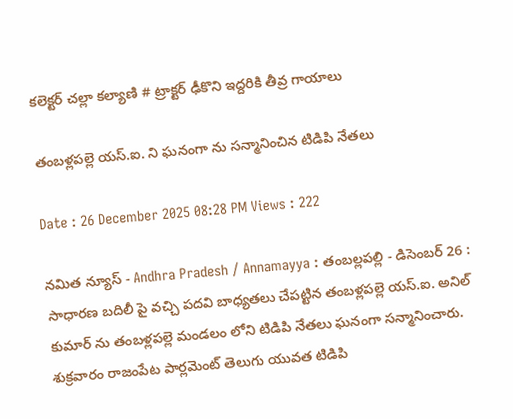కలెక్టర్ చల్లా కల్యాణి # ట్రాక్టర్ ఢీకొని ఇద్దరికి తీవ్ర గాయాలు

తంబళ్లపల్లె యస్.ఐ. ని ఘనంగా ను సన్మానించిన టిడిపి నేతలు

Date : 26 December 2025 08:28 PM Views : 222

నమిత న్యూస్ - Andhra Pradesh / Annamayya : తంబల్లపల్లి - డిసెంబర్ 26 : సాధారణ బదిలీ పై వచ్చి పదవి బాధ్యతలు చేపట్టిన తంబళ్లపల్లె యస్.ఐ. అనిల్ కుమార్ ను తంబళ్లపల్లె మండలం లోని టిడిపి నేతలు ఘనంగా సన్మానించారు. శుక్రవారం రాజంపేట పార్లమెంట్ తెలుగు యువత టిడిపి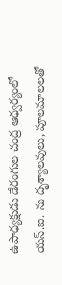ఉపాధ్యక్షుడు డేరంగుల చంద్ర ఆధ్వర్యంలో యస్.ఐ. ను దృశ్యాలవులు, పూలమాలలతో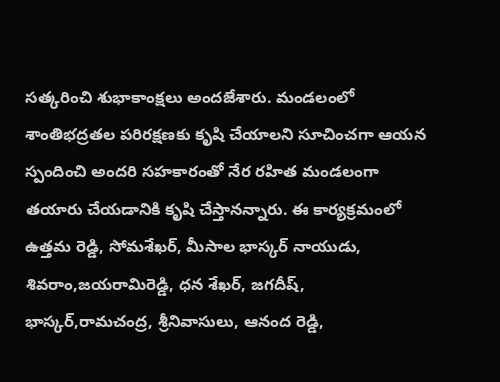సత్కరించి శుభాకాంక్షలు అందజేశారు. మండలంలో శాంతిభద్రతల పరిరక్షణకు కృషి చేయాలని సూచించగా ఆయన స్పందించి అందరి సహకారంతో నేర రహిత మండలంగా తయారు చేయడానికి కృషి చేస్తానన్నారు. ఈ కార్యక్రమంలో ఉత్తమ రెడ్డి, సోమశేఖర్, మీసాల భాస్కర్ నాయుడు, శివరాం,జయరామిరెడ్డి, ధన శేఖర్, జగదీష్, భాస్కర్,రామచంద్ర, శ్రీనివాసులు, ఆనంద రెడ్డి,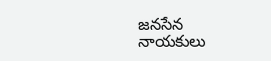జనసేన నాయకులు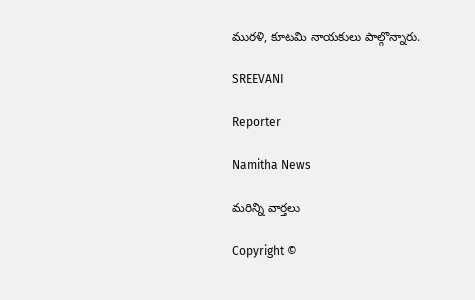మురళి, కూటమి నాయకులు పాల్గొన్నారు.

SREEVANI

Reporter

Namitha News

మరిన్ని వార్తలు

Copyright ©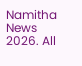Namitha News 2026. All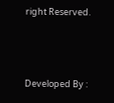right Reserved.



Developed By :